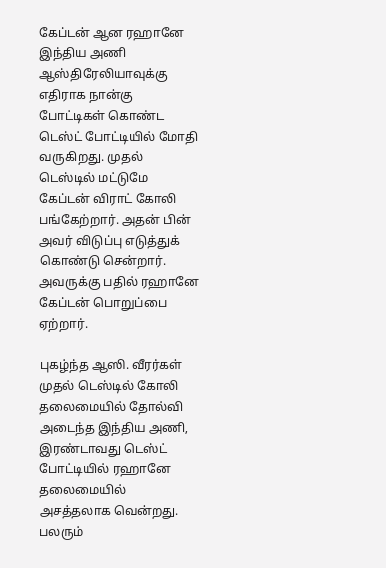கேப்டன் ஆன ரஹானே
இந்திய அணி ஆஸ்திரேலியாவுக்கு எதிராக நான்கு போட்டிகள் கொண்ட டெஸ்ட் போட்டியில் மோதி வருகிறது. முதல் டெஸ்டில் மட்டுமே கேப்டன் விராட் கோலி பங்கேற்றார். அதன் பின் அவர் விடுப்பு எடுத்துக் கொண்டு சென்றார். அவருக்கு பதில் ரஹானே கேப்டன் பொறுப்பை ஏற்றார்.

புகழ்ந்த ஆஸி. வீரர்கள்
முதல் டெஸ்டில் கோலி தலைமையில் தோல்வி அடைந்த இந்திய அணி, இரண்டாவது டெஸ்ட் போட்டியில் ரஹானே தலைமையில் அசத்தலாக வென்றது. பலரும்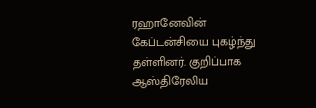ரஹானேவின் கேப்டன்சியை புகழ்ந்து தள்ளினர். குறிப்பாக ஆஸ்திரேலிய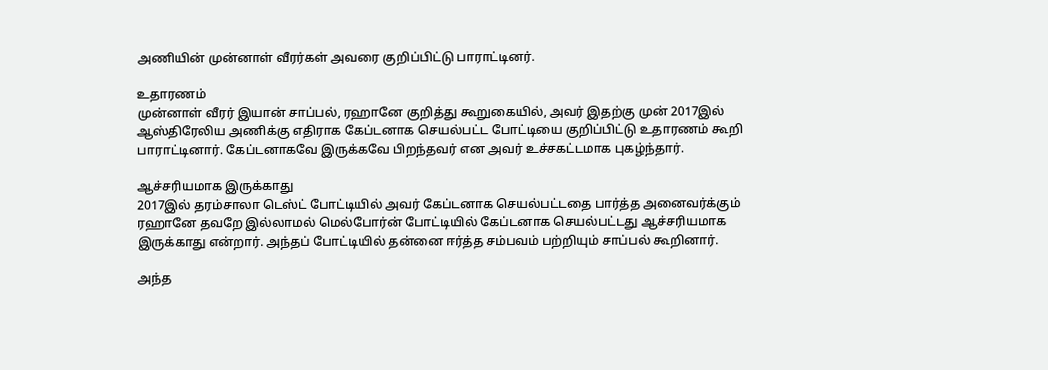அணியின் முன்னாள் வீரர்கள் அவரை குறிப்பிட்டு பாராட்டினர்.

உதாரணம்
முன்னாள் வீரர் இயான் சாப்பல், ரஹானே குறித்து கூறுகையில், அவர் இதற்கு முன் 2017இல் ஆஸ்திரேலிய அணிக்கு எதிராக கேப்டனாக செயல்பட்ட போட்டியை குறிப்பிட்டு உதாரணம் கூறி பாராட்டினார். கேப்டனாகவே இருக்கவே பிறந்தவர் என அவர் உச்சகட்டமாக புகழ்ந்தார்.

ஆச்சரியமாக இருக்காது
2017இல் தரம்சாலா டெஸ்ட் போட்டியில் அவர் கேப்டனாக செயல்பட்டதை பார்த்த அனைவர்க்கும் ரஹானே தவறே இல்லாமல் மெல்போர்ன் போட்டியில் கேப்டனாக செயல்பட்டது ஆச்சரியமாக இருக்காது என்றார். அந்தப் போட்டியில் தன்னை ஈர்த்த சம்பவம் பற்றியும் சாப்பல் கூறினார்.

அந்த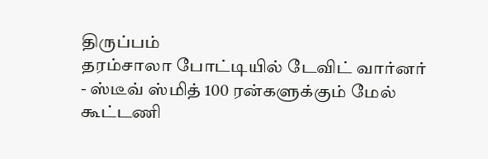திருப்பம்
தரம்சாலா போட்டியில் டேவிட் வார்னர் - ஸ்டீவ் ஸ்மித் 100 ரன்களுக்கும் மேல் கூட்டணி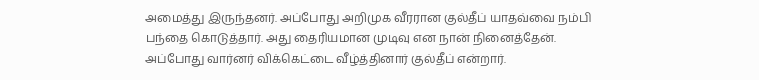அமைத்து இருந்தனர். அப்போது அறிமுக வீரரான குல்தீப் யாதவ்வை நம்பி பந்தை கொடுத்தார். அது தைரியமான முடிவு என நான் நினைத்தேன். அப்போது வார்னர் விக்கெட்டை வீழ்த்தினார் குல்தீப் என்றார்.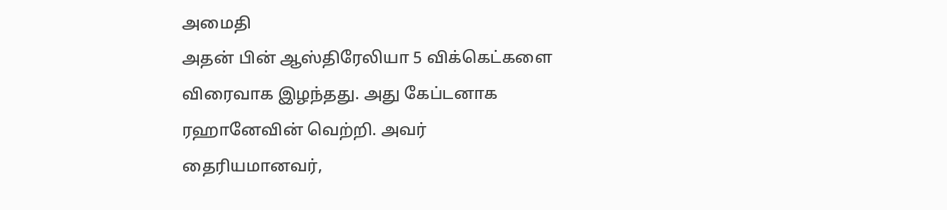அமைதி
அதன் பின் ஆஸ்திரேலியா 5 விக்கெட்களை விரைவாக இழந்தது. அது கேப்டனாக ரஹானேவின் வெற்றி. அவர் தைரியமானவர்,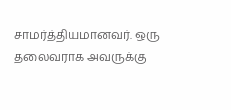சாமர்த்தியமானவர். ஒரு தலைவராக அவருக்கு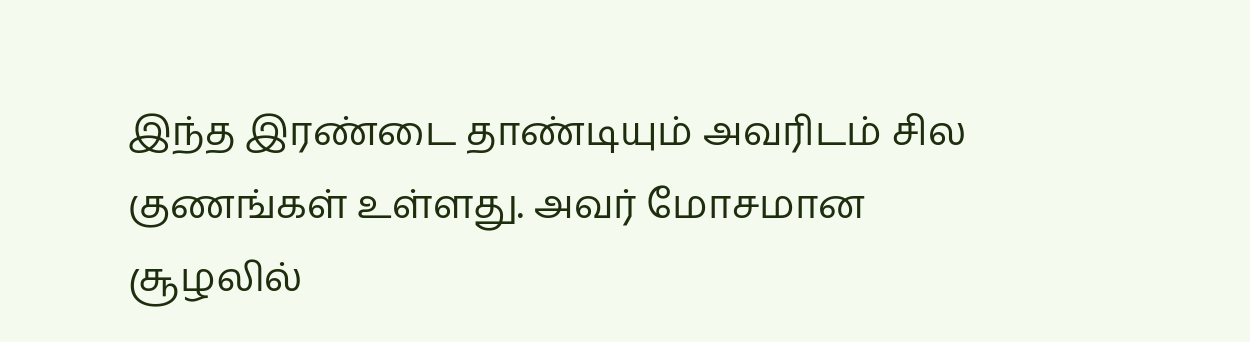இந்த இரண்டை தாண்டியும் அவரிடம் சில குணங்கள் உள்ளது. அவர் மோசமான சூழலில்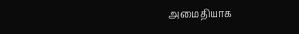அமைதியாக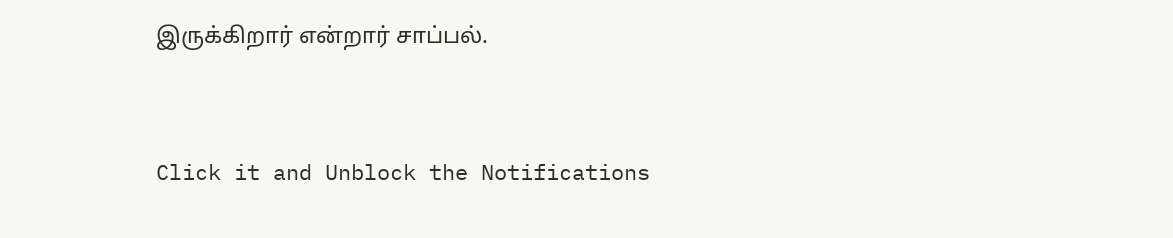இருக்கிறார் என்றார் சாப்பல்.


Click it and Unblock the Notifications